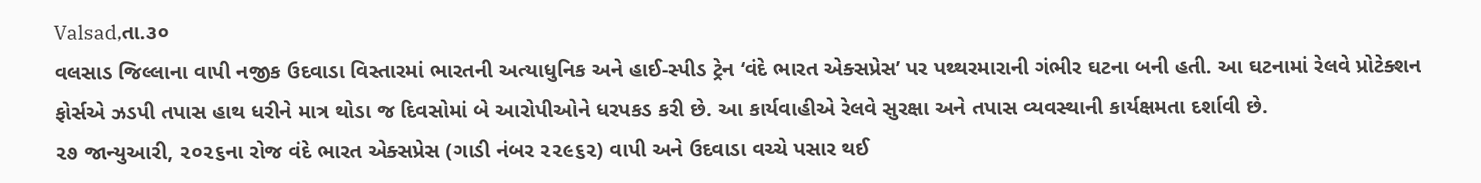Valsad,તા.૩૦
વલસાડ જિલ્લાના વાપી નજીક ઉદવાડા વિસ્તારમાં ભારતની અત્યાધુનિક અને હાઈ-સ્પીડ ટ્રેન ‘વંદે ભારત એક્સપ્રેસ’ પર પથ્થરમારાની ગંભીર ઘટના બની હતી. આ ઘટનામાં રેલવે પ્રોટેક્શન ફોર્સએ ઝડપી તપાસ હાથ ધરીને માત્ર થોડા જ દિવસોમાં બે આરોપીઓને ધરપકડ કરી છે. આ કાર્યવાહીએ રેલવે સુરક્ષા અને તપાસ વ્યવસ્થાની કાર્યક્ષમતા દર્શાવી છે.
૨૭ જાન્યુઆરી, ૨૦૨૬ના રોજ વંદે ભારત એક્સપ્રેસ (ગાડી નંબર ૨૨૯૬૨) વાપી અને ઉદવાડા વચ્ચે પસાર થઈ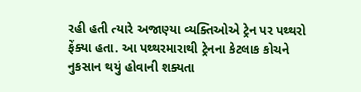રહી હતી ત્યારે અજાણ્યા વ્યક્તિઓએ ટ્રેન પર પથ્થરો ફેંક્યા હતા. આ પથ્થરમારાથી ટ્રેનના કેટલાક કોચને નુકસાન થયું હોવાની શક્યતા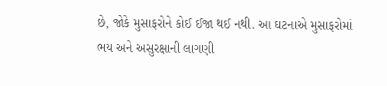છે, જોકે મુસાફરોને કોઈ ઈજા થઈ નથી. આ ઘટનાએ મુસાફરોમાં ભય અને અસુરક્ષાની લાગણી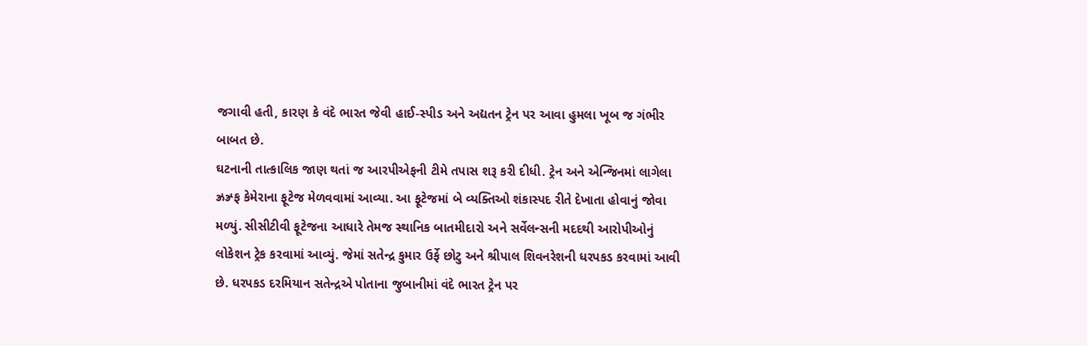જગાવી હતી, કારણ કે વંદે ભારત જેવી હાઈ-સ્પીડ અને અદ્યતન ટ્રેન પર આવા હુમલા ખૂબ જ ગંભીર બાબત છે.
ઘટનાની તાત્કાલિક જાણ થતાં જ આરપીએફની ટીમે તપાસ શરૂ કરી દીધી. ટ્રેન અને એન્જિનમાં લાગેલા ઝ્રઝ્ર્ફ કેમેરાના ફૂટેજ મેળવવામાં આવ્યા. આ ફૂટેજમાં બે વ્યક્તિઓ શંકાસ્પદ રીતે દેખાતા હોવાનું જોવા મળ્યું. સીસીટીવી ફૂટેજના આધારે તેમજ સ્થાનિક બાતમીદારો અને સર્વેલન્સની મદદથી આરોપીઓનું લોકેશન ટ્રેક કરવામાં આવ્યું. જેમાં સતેન્દ્ર કુમાર ઉર્ફે છોટુ અને શ્રીપાલ શિવનરેશની ધરપકડ કરવામાં આવી છે. ધરપકડ દરમિયાન સતેન્દ્રએ પોતાના જુબાનીમાં વંદે ભારત ટ્રેન પર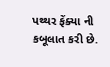પથ્થર ફેંક્યા ની કબૂલાત કરી છે.